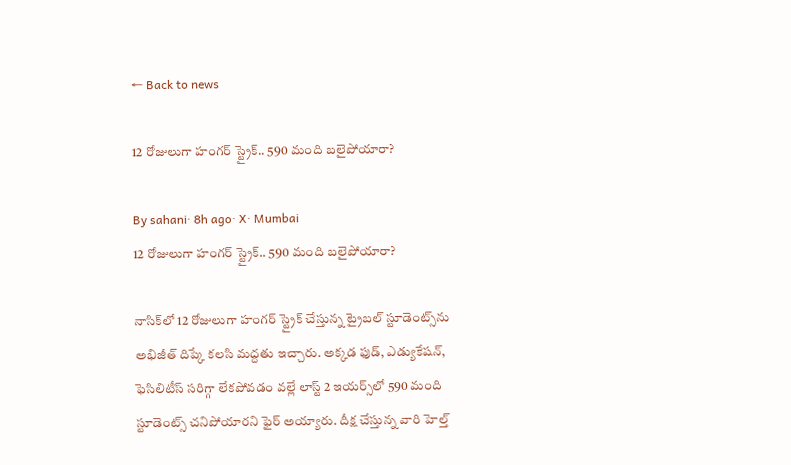← Back to news

12 రోజులుగా హంగర్ స్ట్రైక్.. 590 మంది బలైపోయారా?

By sahani· 8h ago· X· Mumbai
12 రోజులుగా హంగర్ స్ట్రైక్.. 590 మంది బలైపోయారా?

నాసిక్‌లో 12 రోజులుగా హంగర్ స్ట్రైక్ చేస్తున్న ట్రైబల్ స్టూడెంట్స్‌ను అభిజీత్ దిప్కే కలసి మద్దతు ఇచ్చారు. అక్కడ ఫుడ్, ఎడ్యుకేషన్, ఫెసిలిటీస్ సరిగ్గా లేకపోవడం వల్లే లాస్ట్ 2 ఇయర్స్‌లో 590 మంది స్టూడెంట్స్ చనిపోయారని ఫైర్ అయ్యారు. దీక్ష చేస్తున్న వారి హెల్త్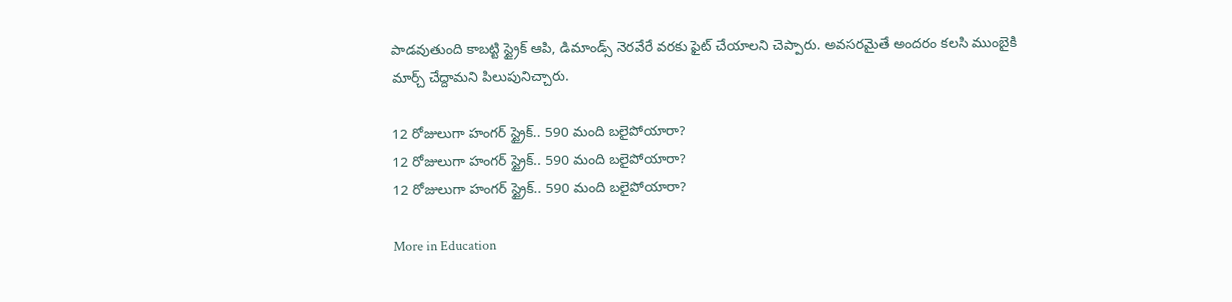పాడవుతుంది కాబట్టి స్ట్రైక్ ఆపి, డిమాండ్స్ నెరవేరే వరకు ఫైట్ చేయాలని చెప్పారు. అవసరమైతే అందరం కలసి ముంబైకి మార్చ్ చేద్దామని పిలుపునిచ్చారు.

12 రోజులుగా హంగర్ స్ట్రైక్.. 590 మంది బలైపోయారా?
12 రోజులుగా హంగర్ స్ట్రైక్.. 590 మంది బలైపోయారా?
12 రోజులుగా హంగర్ స్ట్రైక్.. 590 మంది బలైపోయారా?

More in Education